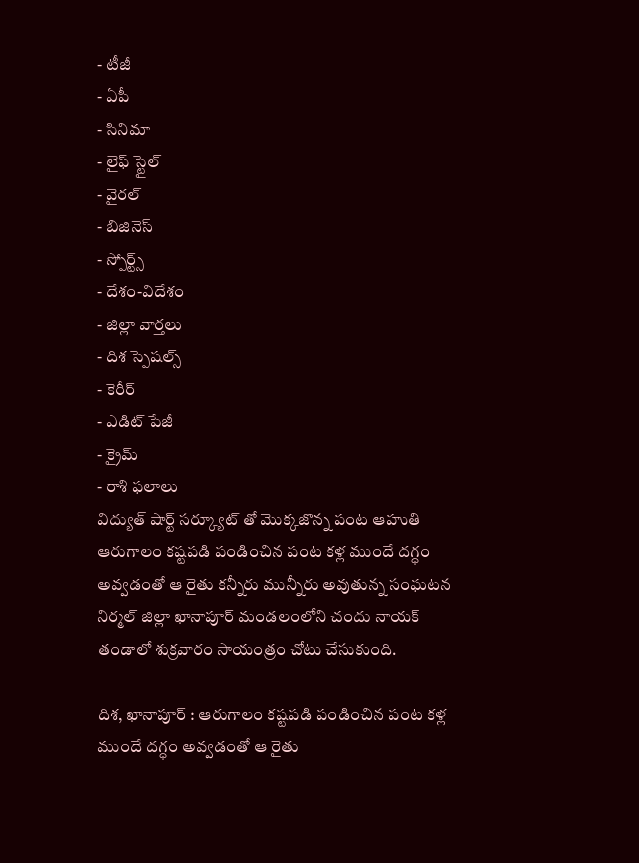- టీజీ
- ఏపీ
- సినిమా
- లైఫ్ స్టైల్
- వైరల్
- బిజినెస్
- స్పోర్ట్స్
- దేశం-విదేశం
- జిల్లా వార్తలు
- దిశ స్పెషల్స్
- కెరీర్
- ఎడిట్ పేజీ
- క్రైమ్
- రాశి ఫలాలు
విద్యుత్ షార్ట్ సర్క్యూట్ తో మొక్కజొన్న పంట ఆహుతి
ఆరుగాలం కష్టపడి పండించిన పంట కళ్ల ముందే దగ్ధం అవ్వడంతో ఆ రైతు కన్నీరు మున్నీరు అవుతున్న సంఘటన నిర్మల్ జిల్లా ఖానాపూర్ మండలంలోని చందు నాయక్ తండాలో శుక్రవారం సాయంత్రం చోటు చేసుకుంది.

దిశ, ఖానాపూర్ : ఆరుగాలం కష్టపడి పండించిన పంట కళ్ల ముందే దగ్ధం అవ్వడంతో ఆ రైతు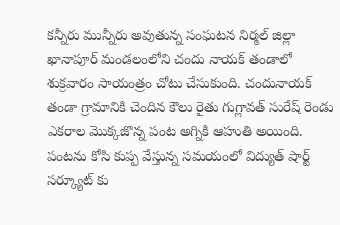కన్నీరు మున్నీరు అవుతున్న సంఘటన నిర్మల్ జిల్లా ఖానాపూర్ మండలంలోని చందు నాయక్ తండాలో శుక్రవారం సాయంత్రం చోటు చేసుకుంది. చందునాయక్ తండా గ్రామానికి చెందిన కౌలు రైతు గుగ్లావత్ సురేష్ రెండు ఎకరాల మొక్కజొన్న పంట అగ్నికి ఆహుతి అయింది. పంటను కోసి కుప్ప వేస్తున్న సమయంలో విద్యుత్ షార్ట్ సర్క్యూట్ కు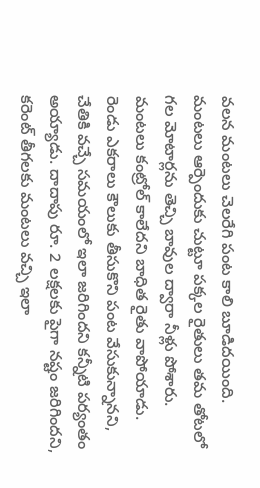వలన మంటలు చెలరేగి పంట కాలి బూడిదయింది. మంటలు ఆర్పెందుకు చుట్టూ పక్కల రైతులు తమ తోటలో గల మోటార్లను తెచ్చి బావుల ద్వారా నీళ్లు పోశారు.
మంటలు కంట్రోల్ కాలేదని బాధిత రైతు వాపోయాడు. రెండు ఎకరాలు కౌలుకు తీసుకొని పంట వేసుకున్నానని, చేతికి వచ్చే సమయంలో ఇలా జరిగిందని కన్నీటి పర్యంతం అయ్యాడు. దాదాపు రూ. 2 లక్షలకు పైగా నష్టం జరిగిందని, కరెంట్ తీగలకు మంటలు వచ్చి ఇలా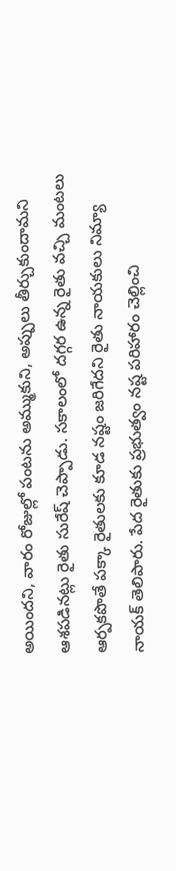అయిందని, వారం రోజుల్లో పంటను అమ్ముకుని, అప్పులు తీర్చుకుందామని ఆశపడినట్లు రైతు సురేష్ చెప్పాడు. సకాలంలో దగ్గర ఉన్న రైతు వచ్చి మంటలు ఆర్పకపొతే పక్కా రైతులకు కూడ నష్టం జరిగేదని రైతు నాయకులు నిమ్యా నాయక్ తెలిపారు. పేద రైతుకు ప్రభుత్వం నష్ట పరిహారం చెల్లించి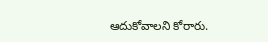ఆదుకోవాలని కోరారు.